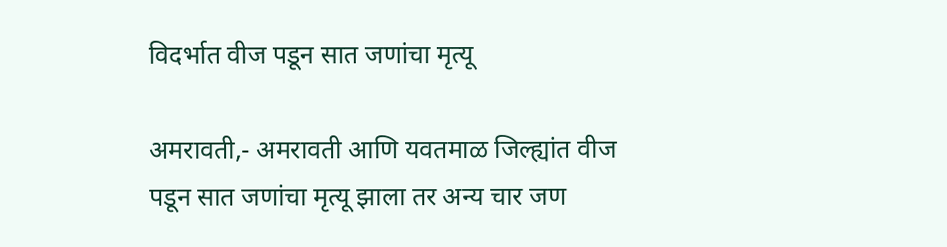विदर्भात वीज पडून सात जणांचा मृत्यू

अमरावती,- अमरावती आणि यवतमाळ जिल्ह्यांत वीज पडून सात जणांचा मृत्यू झाला तर अन्य चार जण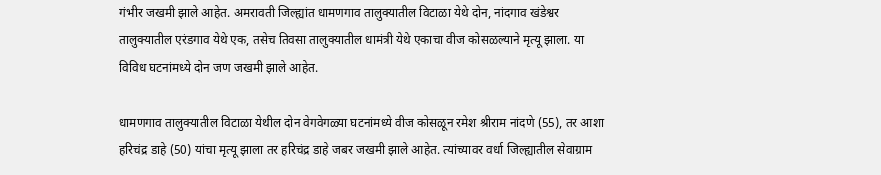गंभीर जखमी झाले आहेत. अमरावती जिल्ह्यांत धामणगाव तालुक्यातील विटाळा येथे दोन, नांदगाव खंडेश्वर तालुक्यातील एरंडगाव येथे एक, तसेच तिवसा तालुक्यातील धामंत्री येथे एकाचा वीज कोसळल्याने मृत्यू झाला. या विविध घटनांमध्ये दोन जण जखमी झाले आहेत.

धामणगाव तालुक्यातील विटाळा येथील दोन वेगवेगळ्या घटनांमध्ये वीज कोसळून रमेश श्रीराम नांदणे (55), तर आशा हरिचंद्र डाहे (50) यांचा मृत्यू झाला तर हरिचंद्र डाहे जबर जखमी झाले आहेत. त्यांच्यावर वर्धा जिल्ह्यातील सेवाग्राम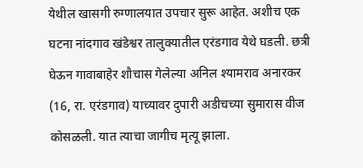येथील खासगी रुग्णालयात उपचार सुरू आहेत. अशीच एक घटना नांदगाव खंडेश्वर तालुक्यातील एरंडगाव येथे घडली. छत्री घेऊन गावाबाहेर शौचास गेलेल्या अनिल श्यामराव अनारकर (16, रा. एरंडगाव) याच्यावर दुपारी अडीचच्या सुमारास वीज कोसळली. यात त्याचा जागीच मृत्यू झाला.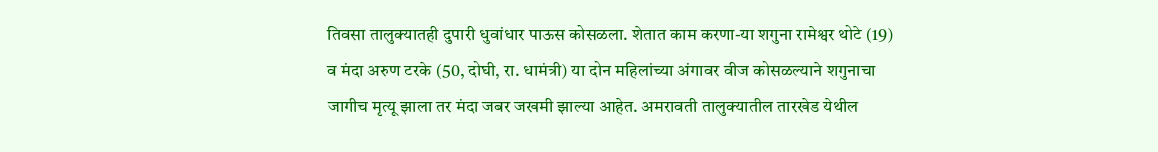तिवसा तालुक्यातही दुपारी धुवांधार पाऊस कोसळला. शेतात काम करणा-या शगुना रामेश्वर थोटे (19) व मंदा अरुण टरके (50, दोघी, रा. धामंत्री) या दोन महिलांच्या अंगावर वीज कोसळल्याने शगुनाचा जागीच मृत्यू झाला तर मंदा जबर जखमी झाल्या आहेत. अमरावती तालुक्यातील तारखेड येथील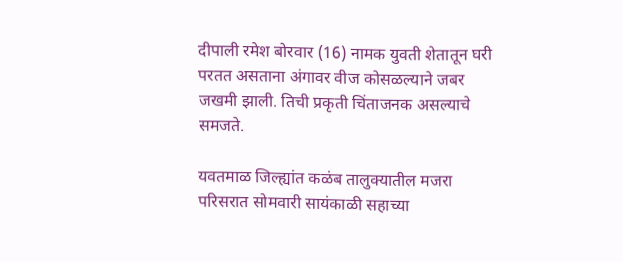दीपाली रमेश बोरवार (16) नामक युवती शेतातून घरी परतत असताना अंगावर वीज कोसळल्याने जबर जखमी झाली. तिची प्रकृती चिंताजनक असल्याचे समजते.

यवतमाळ जिल्ह्यांत कळंब तालुक्यातील मजरा परिसरात सोमवारी सायंकाळी सहाच्या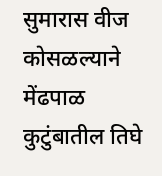सुमारास वीज कोसळल्याने मेंढपाळ कुटुंबातील तिघे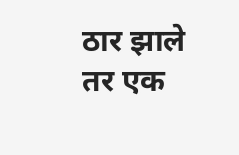ठार झाले तर एक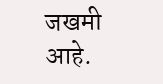जखमी आहे.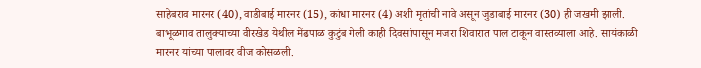साहेबराव मारनर (40), वाडीबाई मारनर (15), कांधा मारनर (4) अशी मृतांची नावे असून जुडाबाई मारनर (30) ही जखमी झाली. बाभूळगाव तालुक्याच्या वीरखेड येथील मेंढपाळ कुटुंब गेली काही दिवसांपासून मजरा शिवारात पाल टाकून वास्तव्याला आहे. सायंकाळी मारनर यांच्या पालावर वीज कोसळली.